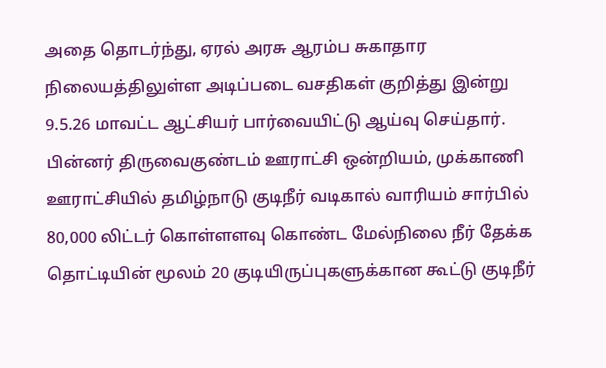அதை தொடர்ந்து, ஏரல் அரசு ஆரம்ப சுகாதார நிலையத்திலுள்ள அடிப்படை வசதிகள் குறித்து இன்று 9.5.26 மாவட்ட ஆட்சியர் பார்வையிட்டு ஆய்வு செய்தார்.
பின்னர் திருவைகுண்டம் ஊராட்சி ஒன்றியம், முக்காணி ஊராட்சியில் தமிழ்நாடு குடிநீர் வடிகால் வாரியம் சார்பில் 80,000 லிட்டர் கொள்ளளவு கொண்ட மேல்நிலை நீர் தேக்க தொட்டியின் மூலம் 20 குடியிருப்புகளுக்கான கூட்டு குடிநீர்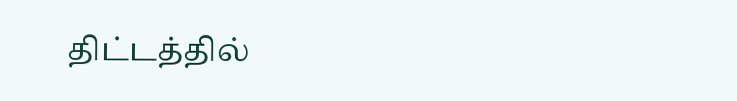திட்டத்தில்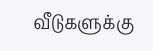வீடுகளுக்கு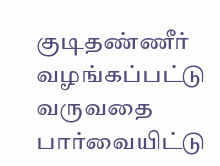குடிதண்ணீர் வழங்கப்பட்டு வருவதை பார்வையிட்டு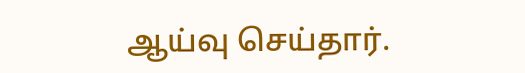ஆய்வு செய்தார்.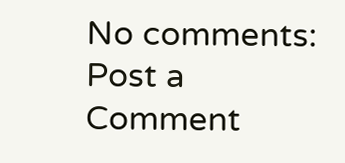No comments:
Post a Comment